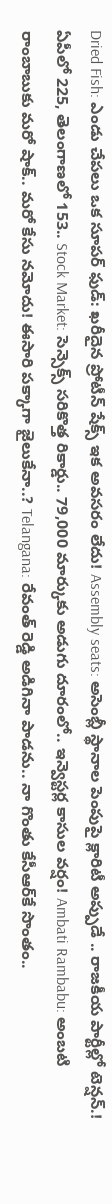Dried Fish: ఎండు చేపలు ఒక సూపర్ ఫుడ్: ఖరీదైన ప్రోటీన్ షేక్స్ ఇక అవసరం లేదు! Assembly seats: అసెంబ్లీ స్థానాల పెంపుపై క్లారిటీ అప్పుడే .. రాజకీయ పార్టీల్లో టెన్షన్.! ఏపీలో 225, తెలంగాణలో 153.. Stock Market: సెన్సెక్స్ సరికొత్త రికార్డు.. 79,000 మార్కుకు అడుగు దూరంలో.. ఇన్వెస్టర్ల కాసుల వర్షం! Ambati Rambabu: అంబటి రాంబాబుకు మరో షాక్.. మరో కేసు నమోదు! ఈసారి పక్కాగా జైలుకేనా..? Telangana: రేవంత్ రెడ్డి అడిగినా పాడను.. నా గొంతు కేసీఆర్‌కే సొంతం..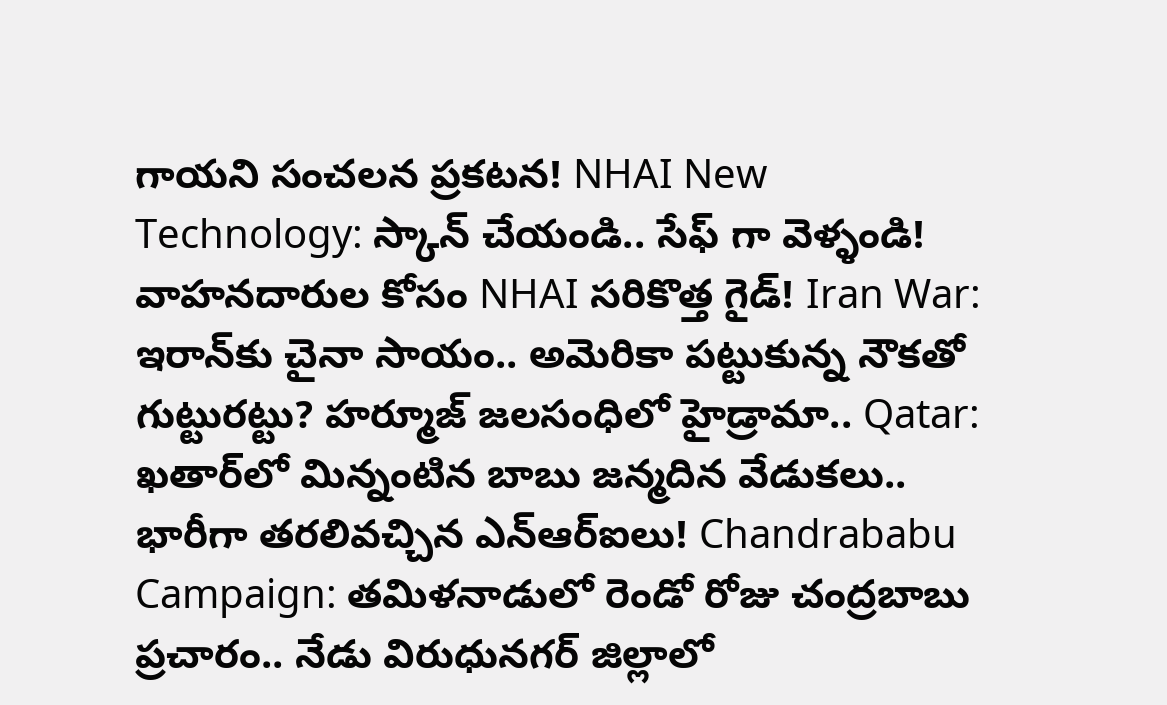గాయని సంచలన ప్రకటన! NHAI New Technology: స్కాన్ చేయండి.. సేఫ్ గా వెళ్ళండి! వాహనదారుల కోసం NHAI సరికొత్త గైడ్! Iran War: ఇరాన్‌కు చైనా సాయం.. అమెరికా పట్టుకున్న నౌకతో గుట్టురట్టు? హర్మూజ్ జలసంధిలో హైడ్రామా.. Qatar: ఖతార్‌లో మిన్నంటిన బాబు జన్మదిన వేడుకలు.. భారీగా తరలివచ్చిన ఎన్‌ఆర్‌ఐలు! Chandrababu Campaign: తమిళనాడులో రెండో రోజు చంద్రబాబు ప్రచారం.. నేడు విరుధునగర్ జిల్లాలో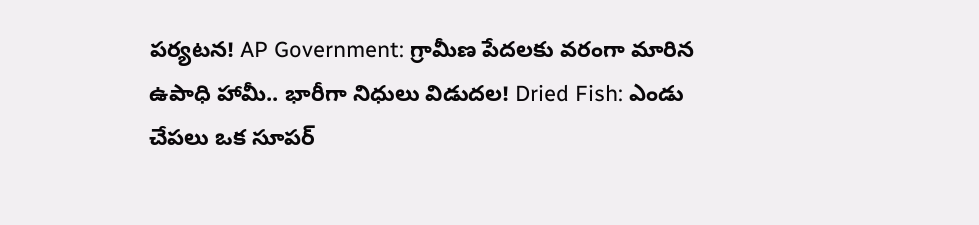పర్యటన! AP Government: గ్రామీణ పేదలకు వరంగా మారిన ఉపాధి హామీ.. భారీగా నిధులు విడుదల! Dried Fish: ఎండు చేపలు ఒక సూపర్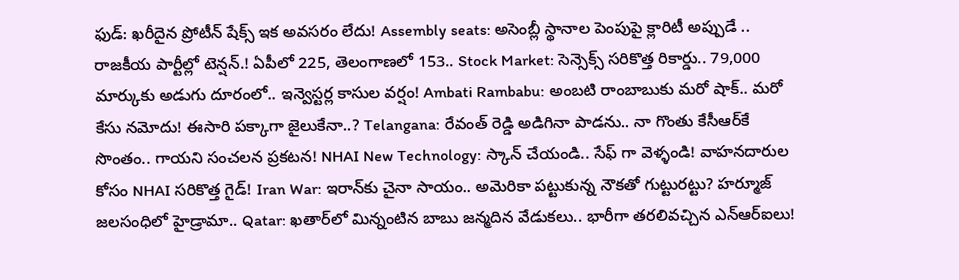ఫుడ్: ఖరీదైన ప్రోటీన్ షేక్స్ ఇక అవసరం లేదు! Assembly seats: అసెంబ్లీ స్థానాల పెంపుపై క్లారిటీ అప్పుడే .. రాజకీయ పార్టీల్లో టెన్షన్.! ఏపీలో 225, తెలంగాణలో 153.. Stock Market: సెన్సెక్స్ సరికొత్త రికార్డు.. 79,000 మార్కుకు అడుగు దూరంలో.. ఇన్వెస్టర్ల కాసుల వర్షం! Ambati Rambabu: అంబటి రాంబాబుకు మరో షాక్.. మరో కేసు నమోదు! ఈసారి పక్కాగా జైలుకేనా..? Telangana: రేవంత్ రెడ్డి అడిగినా పాడను.. నా గొంతు కేసీఆర్‌కే సొంతం.. గాయని సంచలన ప్రకటన! NHAI New Technology: స్కాన్ చేయండి.. సేఫ్ గా వెళ్ళండి! వాహనదారుల కోసం NHAI సరికొత్త గైడ్! Iran War: ఇరాన్‌కు చైనా సాయం.. అమెరికా పట్టుకున్న నౌకతో గుట్టురట్టు? హర్మూజ్ జలసంధిలో హైడ్రామా.. Qatar: ఖతార్‌లో మిన్నంటిన బాబు జన్మదిన వేడుకలు.. భారీగా తరలివచ్చిన ఎన్‌ఆర్‌ఐలు!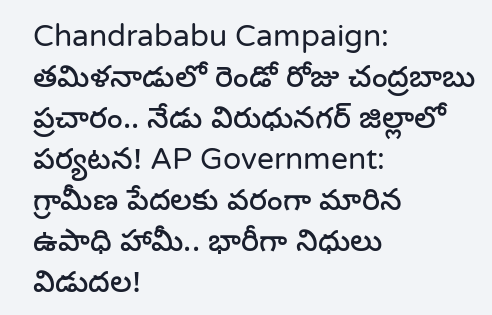Chandrababu Campaign: తమిళనాడులో రెండో రోజు చంద్రబాబు ప్రచారం.. నేడు విరుధునగర్ జిల్లాలో పర్యటన! AP Government: గ్రామీణ పేదలకు వరంగా మారిన ఉపాధి హామీ.. భారీగా నిధులు విడుదల!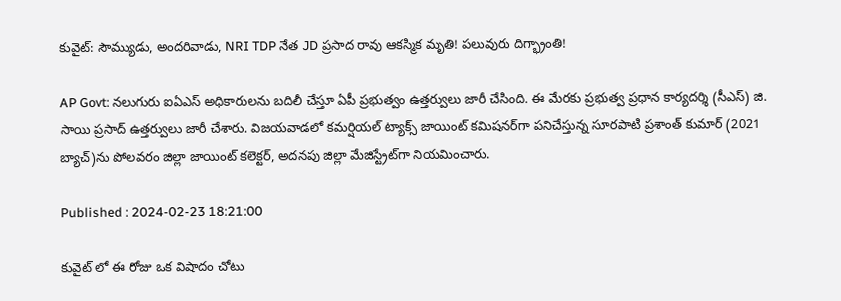కువైట్: సౌమ్యుడు, అందరివాడు, NRI TDP నేత JD ప్రసాద రావు ఆకస్మిక మృతి! పలువురు దిగ్భ్రాంతి!

AP Govt: నలుగురు ఐఏఎస్ అధికారులను బదిలీ చేస్తూ ఏపీ ప్రభుత్వం ఉత్తర్వులు జారీ చేసింది. ఈ మేరకు ప్రభుత్వ ప్రధాన కార్యదర్శి (సీఎస్) జి. సాయి ప్రసాద్ ఉత్తర్వులు జారీ చేశారు. విజయవాడలో కమర్షియల్ ట్యాక్స్ జాయింట్ కమిషనర్‌గా పనిచేస్తున్న సూరపాటి ప్రశాంత్ కుమార్ (2021 బ్యాచ్)ను పోలవరం జిల్లా జాయింట్ కలెక్టర్, అదనపు జిల్లా మేజిస్ట్రేట్‌గా నియమించారు.

Published : 2024-02-23 18:21:00

కువైట్ లో ఈ రోజు ఒక విషాదం చోటు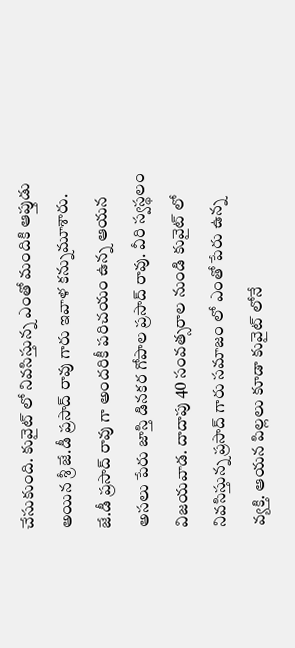చేసుకుంది. కువైట్ లో నివసిస్తున్న ఎంతో మందికి ఆప్తుడు అయిన శ్రీ జే.డీ ప్రసాద్ రావు గారు ఇవాళ కన్నుమూశారు. జే.డీ ప్రసాద్ రావు గా అందరికీ పరిచయం ఉన్న ఆయన అసలు పేరు జాస్తి డినకర గోపాల ప్రసాద్ రావు. వీరి స్వస్థలం విజయవాడ. దాదాపు 40 సంవత్సరాల నుండి కువైట్ లో నివసిస్తున్న ప్రసాద్ గారు సమాజం లో ఎంతో పేరు ఉన్న వ్యక్తి. ఆయన పిల్లలు కూడా కువైట్ లోనే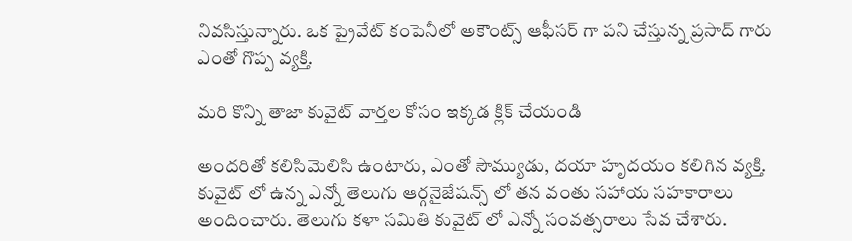నివసిస్తున్నారు. ఒక ప్రైవేట్ కంపెనీలో అకౌంట్స్ ఆఫీసర్ గా పని చేస్తున్న ప్రసాద్ గారు ఎంతో గొప్ప వ్యక్తి.

మరి కొన్ని తాజా కువైట్ వార్తల కోసం ఇక్కడ క్లిక్ చేయండి

అందరితో కలిసిమెలిసి ఉంటారు, ఎంతో సౌమ్యుడు, దయా హృదయం కలిగిన వ్యక్తి. కువైట్ లో ఉన్న ఎన్నో తెలుగు ఆర్గనైజేషన్స్ లో తన వంతు సహాయ సహకారాలు అందించారు. తెలుగు కళా సమితి కువైట్ లో ఎన్నో సంవత్సరాలు సేవ చేశారు.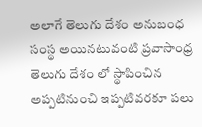అలాగే తెలుగు దేశం అనుబంధ సంస్థ అయినటువంటి ప్రవాసాంధ్ర తెలుగు దేశం లో స్థాపించిన అప్పటినుంచి ఇప్పటివరకూ పలు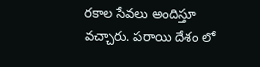రకాల సేవలు అందిస్తూ వచ్చారు. పరాయి దేశం లో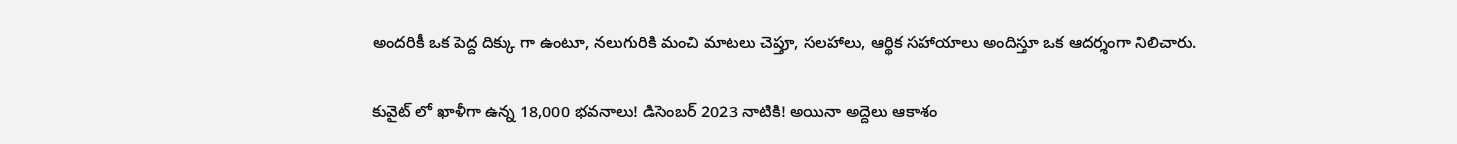అందరికీ ఒక పెద్ద దిక్కు గా ఉంటూ, నలుగురికి మంచి మాటలు చెప్తూ, సలహాలు, ఆర్థిక సహాయాలు అందిస్తూ ఒక ఆదర్శంగా నిలిచారు.

కువైట్ లో ఖాళీగా ఉన్న 18,000 భవనాలు! డిసెంబర్ 2023 నాటికి! అయినా అద్దెలు ఆకాశం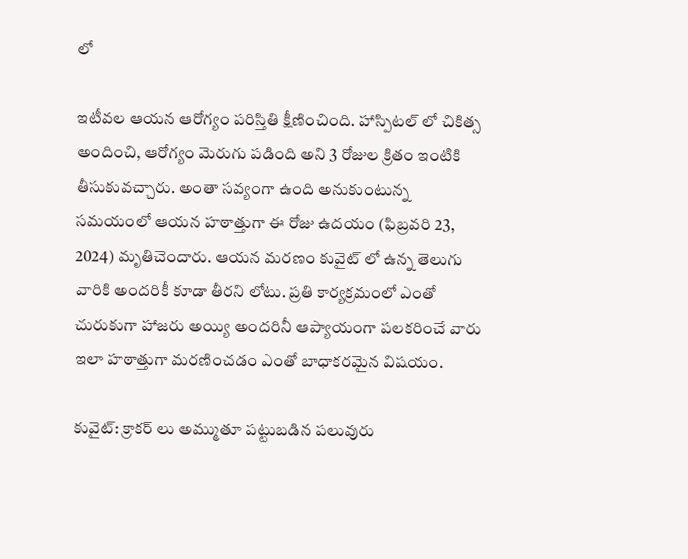లో

ఇటీవల ఆయన ఆరోగ్యం పరిస్తితి క్షీణించింది. హాస్పిటల్ లో చికిత్స అందించి, ఆరోగ్యం మెరుగు పడింది అని 3 రోజుల క్రితం ఇంటికి తీసుకువచ్చారు. అంతా సవ్యంగా ఉంది అనుకుంటున్న సమయంలో ఆయన హఠాత్తుగా ఈ రోజు ఉదయం (ఫిబ్రవరి 23, 2024) మృతిచెందారు. ఆయన మరణం కువైట్ లో ఉన్న తెలుగు వారికి అందరికీ కూడా తీరని లోటు. ప్రతి కార్యక్రమంలో ఎంతో చురుకుగా హాజరు అయ్యి అందరినీ ఆప్యాయంగా పలకరించే వారు ఇలా హఠాత్తుగా మరణించడం ఎంతో బాధాకరమైన విషయం.

కువైట్: క్రాకర్ లు అమ్ముతూ పట్టుబడిన పలువురు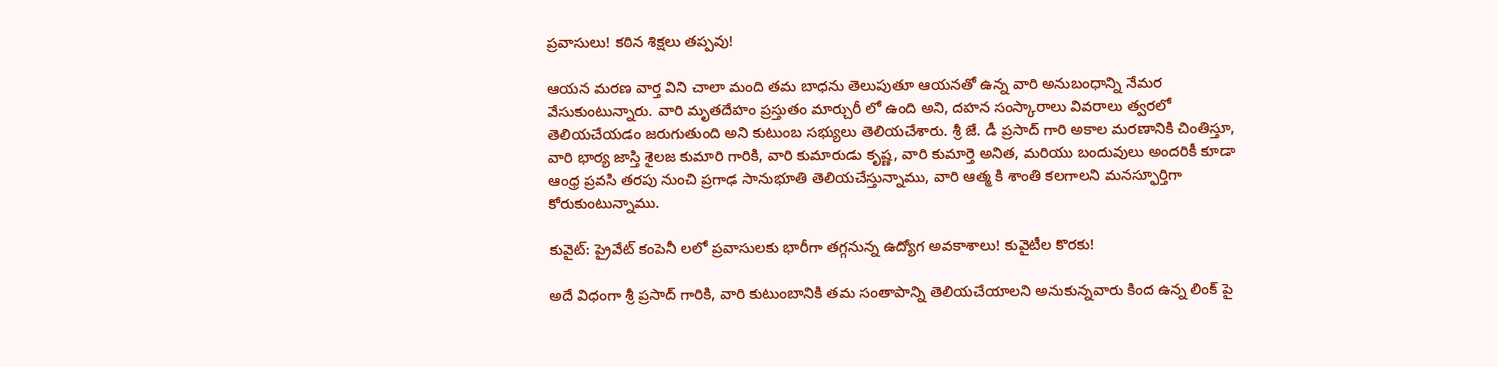ప్రవాసులు! కఠిన శిక్షలు తప్పవు!

ఆయన మరణ వార్త విని చాలా మంది తమ బాధను తెలుపుతూ ఆయనతో ఉన్న వారి అనుబంధాన్ని నేమర వేసుకుంటున్నారు. వారి మృతదేహం ప్రస్తుతం మార్చురీ లో ఉంది అని, దహన సంస్కారాలు వివరాలు త్వరలో తెలియచేయడం జరుగుతుంది అని కుటుంబ సభ్యులు తెలియచేశారు. శ్రీ జే. డీ ప్రసాద్ గారి అకాల మరణానికి చింతిస్తూ, వారి భార్య జాస్తి శైలజ కుమారి గారికి, వారి కుమారుడు కృష్ణ, వారి కుమార్తె అనిత, మరియు బందువులు అందరికీ కూడా ఆంధ్ర ప్రవసి తరపు నుంచి ప్రగాఢ సానుభూతి తెలియచేస్తున్నాము, వారి ఆత్మ కి శాంతి కలగాలని మనస్ఫూర్తిగా కోరుకుంటున్నాము.

కువైట్: ప్రైవేట్ కంపెనీ లలో ప్రవాసులకు భారీగా తగ్గనున్న ఉద్యోగ అవకాశాలు! కువైటీల కొరకు!

అదే విధంగా శ్రీ ప్రసాద్ గారికి, వారి కుటుంబానికి తమ సంతాపాన్ని తెలియచేయాలని అనుకున్నవారు కింద ఉన్న లింక్ పై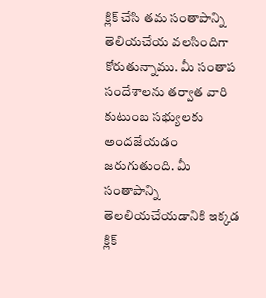క్లిక్ చేసి తమ సంతాపాన్ని తెలియచేయ వలసిందిగా కోరుతున్నాము. మీ సంతాప సందేశాలను తర్వాత వారి కుటుంబ సభ్యులకు అందజేయడం జరుగుతుంది. మీ సంతాపాన్ని తెలలియచేయడానికి ఇక్కడ క్లిక్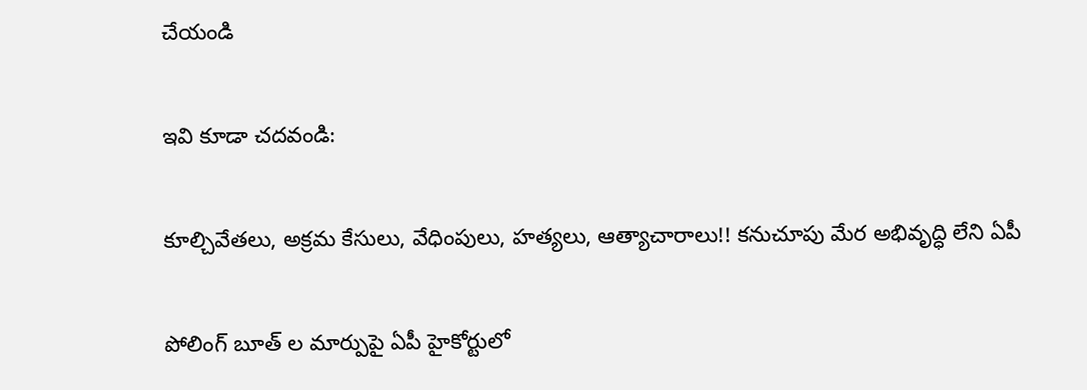చేయండి

ఇవి కూడా చదవండి:

కూల్చివేతలు, అక్రమ కేసులు, వేధింపులు, హత్యలు, ఆత్యాచారాలు!! కనుచూపు మేర అభివృద్ధి లేని ఏపీ

పోలింగ్ బూత్ ల మార్పుపై ఏపీ హైకోర్టులో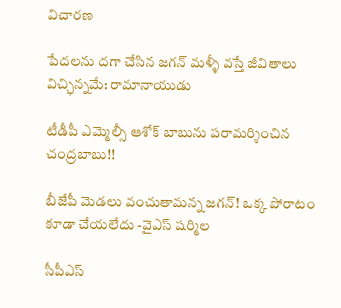విచారణ

పేదలను దగా చేసిన జగన్ మళ్ళీ వస్తే జీవితాలు విచ్ఛిన్నమే: రామానాయుడు

టీడీపీ ఎమ్మెల్సీ ఆశోక్ బాబును పరామర్శించిన చంద్రబాబు!!

బీజేపీ మెడలు వంచుతామన్న జగన్! ఒక్క పోరాటం కూడా చేయలేదు -వైఎస్ షర్మిల

సీపీఎస్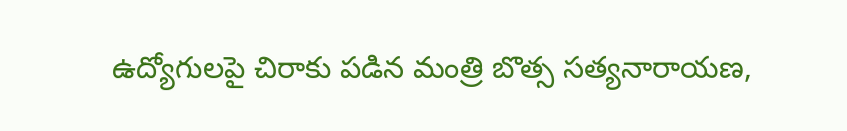ఉద్యోగులపై చిరాకు పడిన మంత్రి బొత్స సత్యనారాయణ,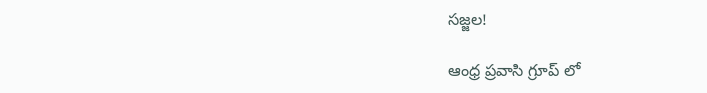సజ్జల!

ఆంధ్ర ప్రవాసి గ్రూప్ లో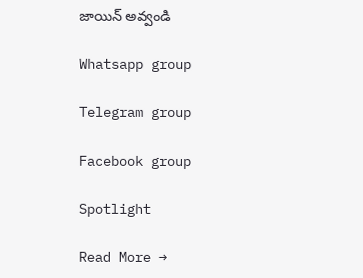జాయిన్ అవ్వండి

Whatsapp group

Telegram group

Facebook group

Spotlight

Read More →